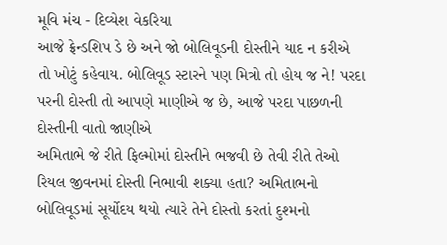મૂવિ મંચ - દિવ્યેશ વેકરિયા
આજે ફ્રેન્ડશિપ ડે છે અને જો બોલિવૂડની દોસ્તીને યાદ ન કરીએ તો ખોટું કહેવાય. બોલિવૂડ સ્ટારને પણ મિત્રો તો હોય જ ને! પરદા પરની દોસ્તી તો આપણે માણીએ જ છે, આજે પરદા પાછળની દોસ્તીની વાતો જાણીએ
અમિતાભે જે રીતે ફિલ્મોમાં દોસ્તીને ભજવી છે તેવી રીતે તેઓ રિયલ જીવનમાં દોસ્તી નિભાવી શક્યા હતા? અમિતાભનો બોલિવૂડમાં સૂર્યોદય થયો ત્યારે તેને દોસ્તો કરતાં દુશ્મનો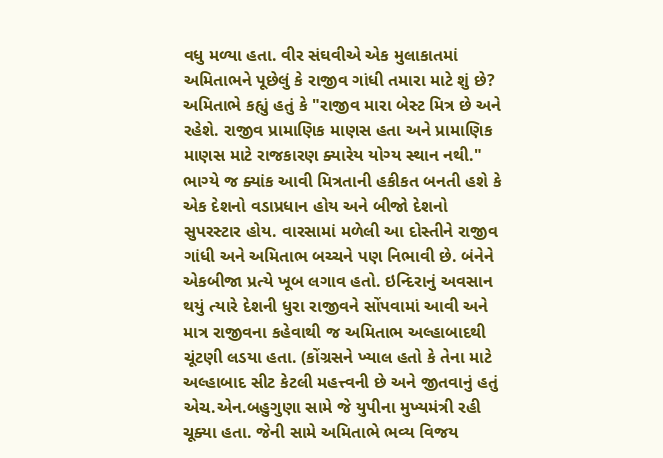વધુ મળ્યા હતા. વીર સંઘવીએ એક મુલાકાતમાં અમિતાભને પૂછેલું કે રાજીવ ગાંધી તમારા માટે શું છે? અમિતાભે કહ્યું હતું કે "રાજીવ મારા બેસ્ટ મિત્ર છે અને રહેશે. રાજીવ પ્રામાણિક માણસ હતા અને પ્રામાણિક માણસ માટે રાજકારણ ક્યારેય યોગ્ય સ્થાન નથી." ભાગ્યે જ ક્યાંક આવી મિત્રતાની હકીકત બનતી હશે કે એક દેશનો વડાપ્રધાન હોય અને બીજો દેશનો સુપરસ્ટાર હોય. વારસામાં મળેલી આ દોસ્તીને રાજીવ ગાંધી અને અમિતાભ બચ્ચને પણ નિભાવી છે. બંનેને એકબીજા પ્રત્યે ખૂબ લગાવ હતો. ઇન્દિરાનું અવસાન થયું ત્યારે દેશની ધુરા રાજીવને સોંપવામાં આવી અને માત્ર રાજીવના કહેવાથી જ અમિતાભ અલ્હાબાદથી ચૂંટણી લડયા હતા. (કોંગ્રસને ખ્યાલ હતો કે તેના માટે અલ્હાબાદ સીટ કેટલી મહત્ત્વની છે અને જીતવાનું હતું એચ.એન.બહુગુણા સામે જે યુપીના મુખ્યમંત્રી રહી ચૂક્યા હતા. જેની સામે અમિતાભે ભવ્ય વિજય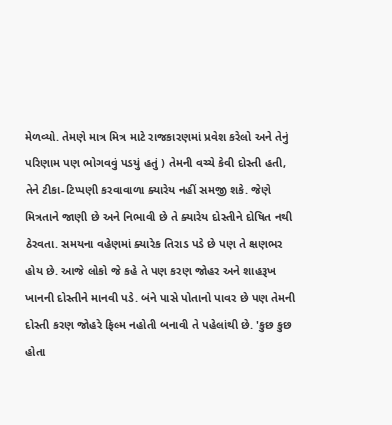મેળવ્યો. તેમણે માત્ર મિત્ર માટે રાજકારણમાં પ્રવેશ કરેલો અને તેનું પરિણામ પણ ભોગવવું પડયું હતું ) તેમની વચ્ચે કેવી દોસ્તી હતી, તેને ટીકા-ટિપ્પણી કરવાવાળા ક્યારેય નહીં સમજી શકે. જેણે મિત્રતાને જાણી છે અને નિભાવી છે તે ક્યારેય દોસ્તીને દોષિત નથી ઠેરવતા. સમયના વહેણમાં ક્યારેક તિરાડ પડે છે પણ તે ક્ષણભર હોય છે. આજે લોકો જે કહે તે પણ કરણ જોહર અને શાહરૂખ ખાનની દોસ્તીને માનવી પડે. બંને પાસે પોતાનો પાવર છે પણ તેમની દોસ્તી કરણ જોહરે ફિલ્મ નહોતી બનાવી તે પહેલાંથી છે. 'કુછ કુછ હોતા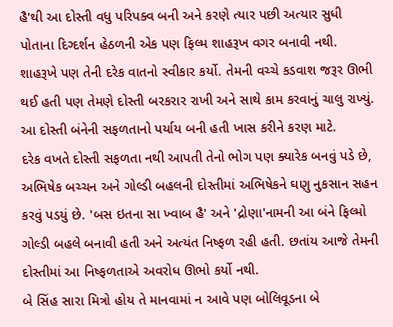હૈ'થી આ દોસ્તી વધુ પરિપક્વ બની અને કરણે ત્યાર પછી અત્યાર સુધી પોતાના દિગ્દર્શન હેઠળની એક પણ ફિલ્મ શાહરૂખ વગર બનાવી નથી. શાહરૂખે પણ તેની દરેક વાતનો સ્વીકાર કર્યો. તેમની વચ્ચે કડવાશ જરૂર ઊભી થઈ હતી પણ તેમણે દોસ્તી બરકરાર રાખી અને સાથે કામ કરવાનું ચાલુ રાખ્યું. આ દોસ્તી બંનેની સફળતાનો પર્યાય બની હતી ખાસ કરીને કરણ માટે.
દરેક વખતે દોસ્તી સફળતા નથી આપતી તેનો ભોગ પણ ક્યારેક બનવું પડે છે, અભિષેક બચ્ચન અને ગોલ્ડી બહલની દોસ્તીમાં અભિષેકને ઘણુ નુકસાન સહન કરવું પડયું છે. 'બસ ઇતના સા ખ્વાબ હૈ' અને 'દ્રોણા'નામની આ બંને ફિલ્મો ગોલ્ડી બહલે બનાવી હતી અને અત્યંત નિષ્ફળ રહી હતી. છતાંય આજે તેમની દોસ્તીમાં આ નિષ્ફળતાએ અવરોધ ઊભો કર્યો નથી.
બે સિંહ સારા મિત્રો હોય તે માનવામાં ન આવે પણ બોલિવૂડના બે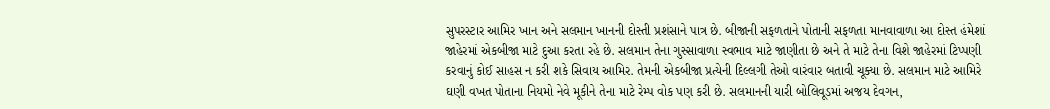સુપરસ્ટાર આમિર ખાન અને સલમાન ખાનની દોસ્તી પ્રશંસાને પાત્ર છે. બીજાની સફળતાને પોતાની સફળતા માનવાવાળા આ દોસ્ત હંમેશાં જાહેરમાં એકબીજા માટે દુઆ કરતા રહે છે. સલમાન તેના ગુસ્સાવાળા સ્વભાવ માટે જાણીતા છે અને તે માટે તેના વિશે જાહેરમાં ટિપ્પણી કરવાનું કોઈ સાહસ ન કરી શકે સિવાય આમિર. તેમની એકબીજા પ્રત્યેની દિલ્લગી તેઓ વારંવાર બતાવી ચૂક્યા છે. સલમાન માટે આમિરે ઘણી વખત પોતાના નિયમો નેવે મૂકીને તેના માટે રેમ્પ વોક પણ કરી છે. સલમાનની યારી બોલિવૂડમાં અજય દેવગન,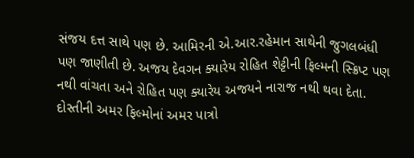સંજય દત્ત સાથે પણ છે. આમિરની એ.આર.રહેમાન સાથેની જુગલબંધી પણ જાણીતી છે. અજય દેવગન ક્યારેય રોહિત શેટ્ટીની ફિલ્મની સ્ક્રિપ્ટ પણ નથી વાંચતા અને રોહિત પણ ક્યારેય અજયને નારાજ નથી થવા દેતા.
દોસ્તીની અમર ફિલ્મોનાં અમર પાત્રો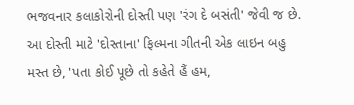ભજવનાર કલાકોરોની દોસ્તી પણ 'રંગ દે બસંતી' જેવી જ છે. આ દોસ્તી માટે 'દોસ્તાના' ફિલ્મના ગીતની એક લાઇન બહુ મસ્ત છે, 'પતા કોઈ પૂછે તો કહેતે હૈં હમ,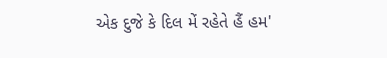એક દુજે કે દિલ મેં રહેતે હૈં હમ'